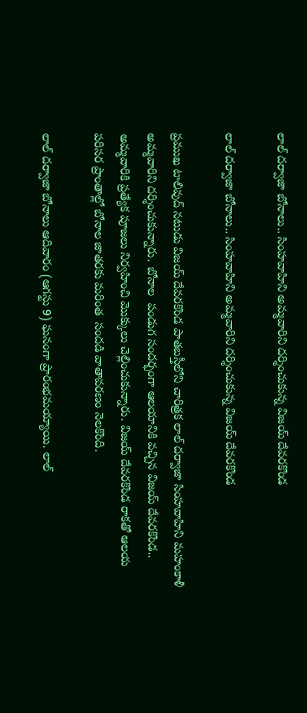లాల్ దర్వాజా బోనాలు.. సింహవాహిని అమ్మవారిని దర్శించుకున్న విజయ్ దేవరకొండ

లాల్ దర్వాజా బోనాలు.. సింహవాహిని అమ్మవారిని దర్శించుకున్న విజయ్ దేవరకొండ

ప్రముఖ టాలివుద్ నటుడు విజయ్ దేవరకొండ పాతబస్తీలోని చారిత్రక లాల్ దర్వాజా సింహవాహిని మహంకాళీ అమ్మవారిని దర్శించుకున్నారు. బోనాల  పండుగ సందర్భంగా ఆలయానికి వచ్చిన విజయ్ దేవరకొండ.. అమ్మవారికి ప్రత్యేక పూజలు నిర్వహించి మొక్కులు చెల్లించుకున్నారు. విజయ్ దేవరకొండ రాకతో ఆలయ పరిసర ప్రాంతాల్లో బోనాల జాతరకు మరింత  సందడి వాతావరణం నెలకొంది.

లాల్ దర్వాజా బోనాలు ఆదివారం (ఆగస్టు 9) ఘనంగా ప్రారంభమయ్యాయి. లాల్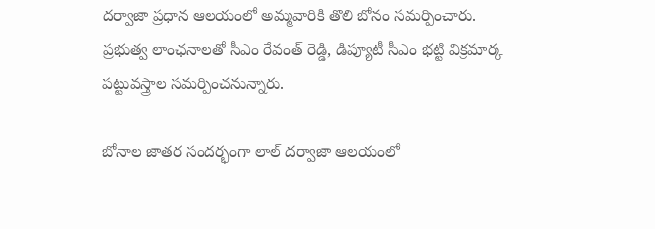దర్వాజా ప్రధాన ఆలయంలో అమ్మవారికి తొలి బోనం సమర్పించారు. ప్రభుత్వ లాంఛనాలతో సీఎం రేవంత్ రెడ్డి, డిప్యూటీ సీఎం భట్టి విక్రమార్క పట్టువస్త్రాల సమర్పించనున్నారు.

బోనాల జాతర సందర్భంగా లాల్ దర్వాజా ఆలయంలో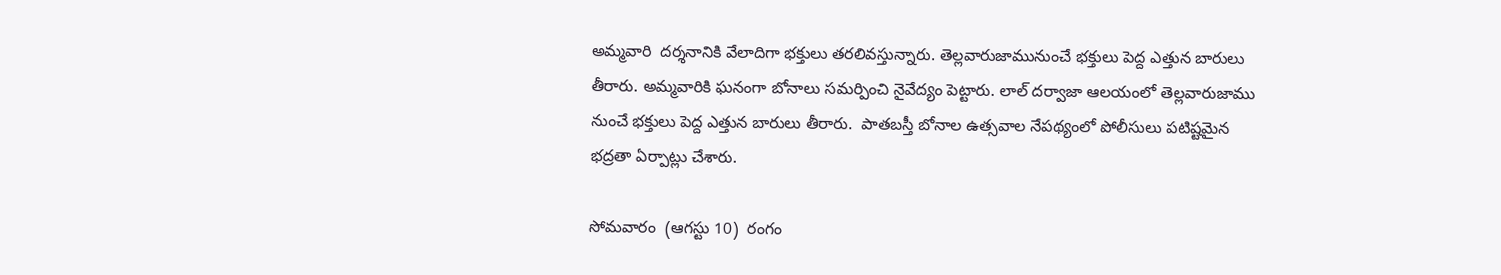అమ్మవారి  దర్శనానికి వేలాదిగా భక్తులు తరలివస్తున్నారు. తెల్లవారుజామునుంచే భక్తులు పెద్ద ఎత్తున బారులు తీరారు. అమ్మవారికి ఘనంగా బోనాలు సమర్పించి నైవేద్యం పెట్టారు. లాల్ దర్వాజా ఆలయంలో తెల్లవారుజాము నుంచే భక్తులు పెద్ద ఎత్తున బారులు తీరారు.  పాతబస్తీ బోనాల ఉత్సవాల నేపథ్యంలో పోలీసులు పటిష్టమైన భద్రతా ఏర్పాట్లు చేశారు.

సోమవారం  (ఆగస్టు 10)  రంగం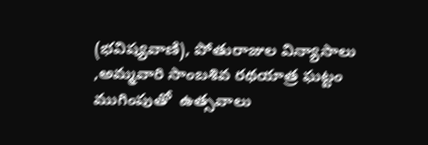(భవిష్యవాణి), పోతురాజుల విన్యాసాలు ,అమ్మవారి సాంబశివ రథయాత్ర ఘట్టం ముగింపుతో  ఉత్సవాలు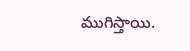ముగిస్తాయి.